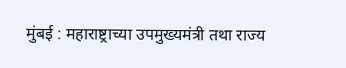मुंबई : महाराष्ट्राच्या उपमुख्यमंत्री तथा राज्य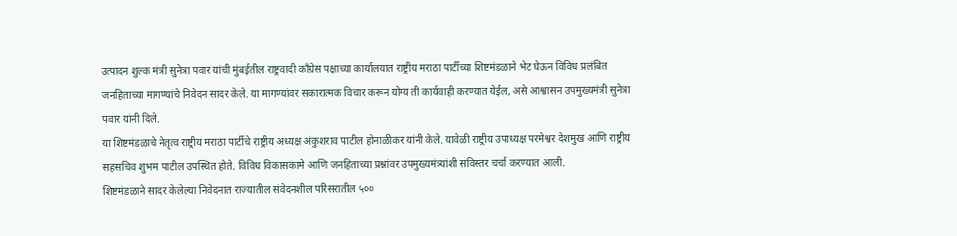उत्पादन शुल्क मंत्री सुनेत्रा पवार यांची मुंबईतील राष्ट्रवादी काँग्रेस पक्षाच्या कार्यालयात राष्ट्रीय मराठा पार्टीच्या शिष्टमंडळाने भेट घेऊन विविध प्रलंबित जनहिताच्या मागण्यांचे निवेदन सादर केले. या मागण्यांवर सकारात्मक विचार करून योग्य ती कार्यवाही करण्यात येईल, असे आश्वासन उपमुख्यमंत्री सुनेत्रा पवार यांनी दिले.
या शिष्टमंडळाचे नेतृत्व राष्ट्रीय मराठा पार्टीचे राष्ट्रीय अध्यक्ष अंकुशराव पाटील होनाळीकर यांनी केले. यावेळी राष्ट्रीय उपाध्यक्ष परमेश्वर देशमुख आणि राष्ट्रीय सहसचिव शुभम पाटील उपस्थित होते. विविध विकासकामे आणि जनहिताच्या प्रश्नांवर उपमुख्यमंत्र्यांशी सविस्तर चर्चा करण्यात आली.
शिष्टमंडळाने सादर केलेल्या निवेदनात राज्यातील संवेदनशील परिसरातील ५००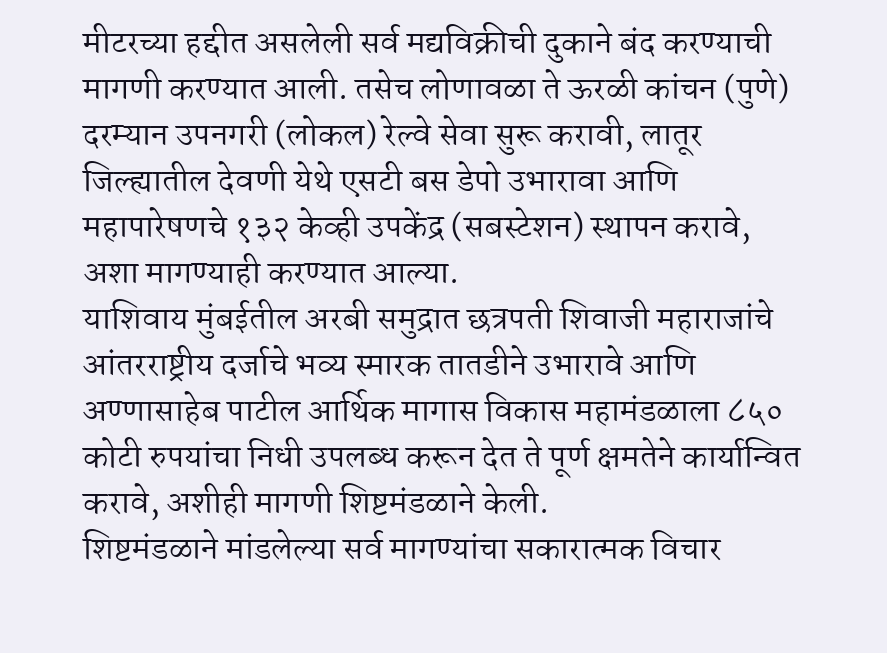मीटरच्या हद्दीत असलेली सर्व मद्यविक्रीची दुकाने बंद करण्याची मागणी करण्यात आली. तसेच लोणावळा ते ऊरळी कांचन (पुणे) दरम्यान उपनगरी (लोकल) रेल्वे सेवा सुरू करावी, लातूर जिल्ह्यातील देवणी येथे एसटी बस डेपो उभारावा आणि महापारेषणचे १३२ केव्ही उपकेंद्र (सबस्टेशन) स्थापन करावे, अशा मागण्याही करण्यात आल्या.
याशिवाय मुंबईतील अरबी समुद्रात छत्रपती शिवाजी महाराजांचे आंतरराष्ट्रीय दर्जाचे भव्य स्मारक तातडीने उभारावे आणि अण्णासाहेब पाटील आर्थिक मागास विकास महामंडळाला ८५० कोटी रुपयांचा निधी उपलब्ध करून देत ते पूर्ण क्षमतेने कार्यान्वित करावे, अशीही मागणी शिष्टमंडळाने केली.
शिष्टमंडळाने मांडलेल्या सर्व मागण्यांचा सकारात्मक विचार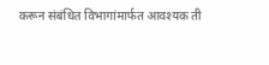करून संबंधित विभागांमार्फत आवश्यक ती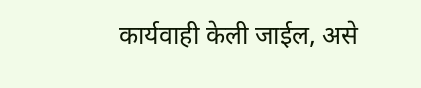कार्यवाही केली जाईल, असे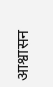आश्वासन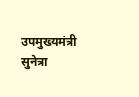उपमुख्यमंत्री सुनेत्रा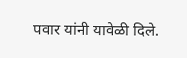पवार यांनी यावेळी दिले.